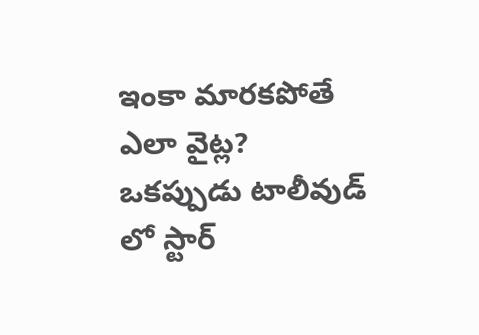ఇంకా మారకపోతే ఎలా వైట్ల?
ఒకప్పుడు టాలీవుడ్ లో స్టార్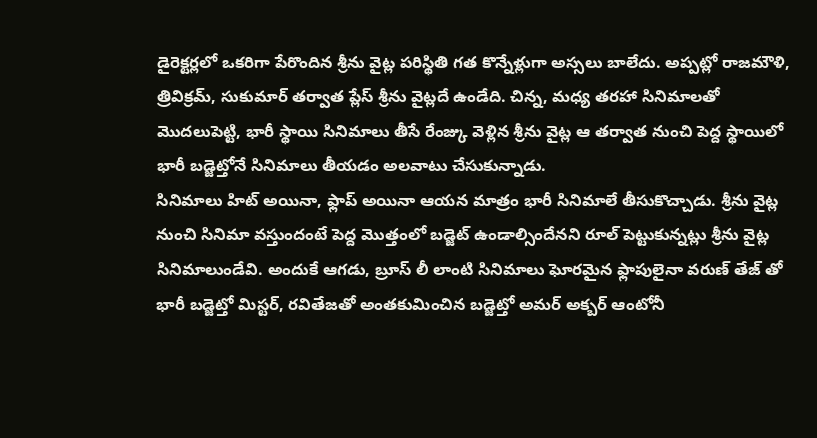డైరెక్టర్లలో ఒకరిగా పేరొందిన శ్రీను వైట్ల పరిస్థితి గత కొన్నేళ్లుగా అస్సలు బాలేదు. అప్పట్లో రాజమౌళి, త్రివిక్రమ్, సుకుమార్ తర్వాత ప్లేస్ శ్రీను వైట్లదే ఉండేది. చిన్న, మధ్య తరహా సినిమాలతో మొదలుపెట్టి, భారీ స్థాయి సినిమాలు తీసే రేంజ్కు వెళ్లిన శ్రీను వైట్ల ఆ తర్వాత నుంచి పెద్ద స్థాయిలో భారీ బడ్జెట్తోనే సినిమాలు తీయడం అలవాటు చేసుకున్నాడు.
సినిమాలు హిట్ అయినా, ఫ్లాప్ అయినా ఆయన మాత్రం భారీ సినిమాలే తీసుకొచ్చాడు. శ్రీను వైట్ల నుంచి సినిమా వస్తుందంటే పెద్ద మొత్తంలో బడ్జెట్ ఉండాల్సిందేనని రూల్ పెట్టుకున్నట్లు శ్రీను వైట్ల సినిమాలుండేవి. అందుకే ఆగడు, బ్రూస్ లీ లాంటి సినిమాలు ఘోరమైన ఫ్లాపులైనా వరుణ్ తేజ్ తో భారీ బడ్జెట్తో మిస్టర్, రవితేజతో అంతకుమించిన బడ్జెట్తో అమర్ అక్బర్ ఆంటోనీ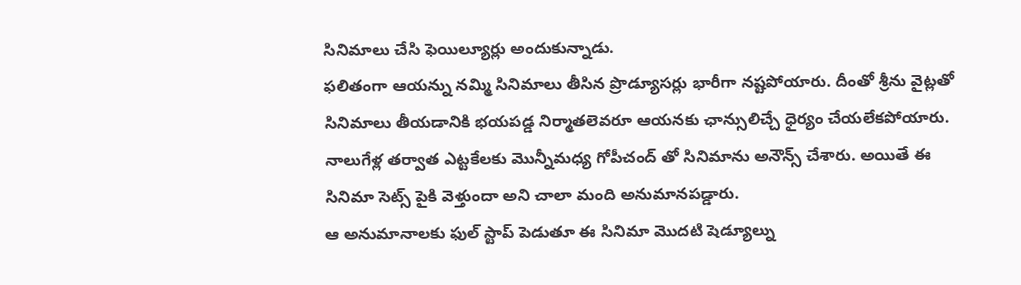సినిమాలు చేసి ఫెయిల్యూర్లు అందుకున్నాడు.
ఫలితంగా ఆయన్ను నమ్మి సినిమాలు తీసిన ప్రొడ్యూసర్లు భారీగా నష్టపోయారు. దీంతో శ్రీను వైట్లతో సినిమాలు తీయడానికి భయపడ్డ నిర్మాతలెవరూ ఆయనకు ఛాన్సులిచ్చే ధైర్యం చేయలేకపోయారు. నాలుగేళ్ల తర్వాత ఎట్టకేలకు మొన్నీమధ్య గోపీచంద్ తో సినిమాను అనౌన్స్ చేశారు. అయితే ఈ సినిమా సెట్స్ పైకి వెళ్తుందా అని చాలా మంది అనుమానపడ్డారు.
ఆ అనుమానాలకు ఫుల్ స్టాప్ పెడుతూ ఈ సినిమా మొదటి షెడ్యూల్ను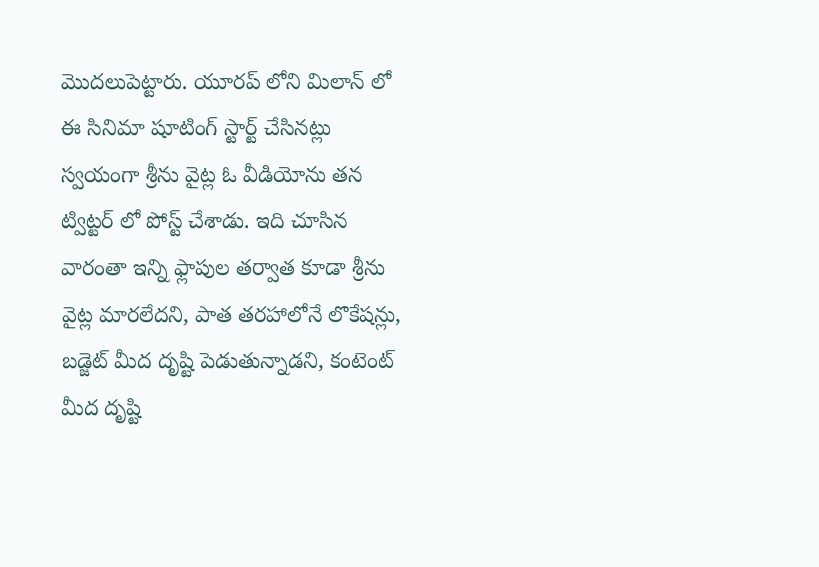మొదలుపెట్టారు. యూరప్ లోని మిలాన్ లో ఈ సినిమా షూటింగ్ స్టార్ట్ చేసినట్లు స్వయంగా శ్రీను వైట్ల ఓ వీడియోను తన ట్విట్టర్ లో పోస్ట్ చేశాడు. ఇది చూసిన వారంతా ఇన్ని ఫ్లాపుల తర్వాత కూడా శ్రీను వైట్ల మారలేదని, పాత తరహాలోనే లొకేషన్లు, బడ్జెట్ మీద దృష్టి పెడుతున్నాడని, కంటెంట్ మీద దృష్టి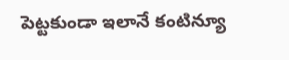పెట్టకుండా ఇలానే కంటిన్యూ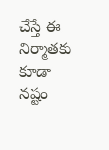చేస్తే ఈ నిర్మాతకు కూడా నష్టం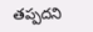తప్పదని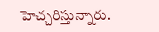హెచ్చరిస్తున్నారు.